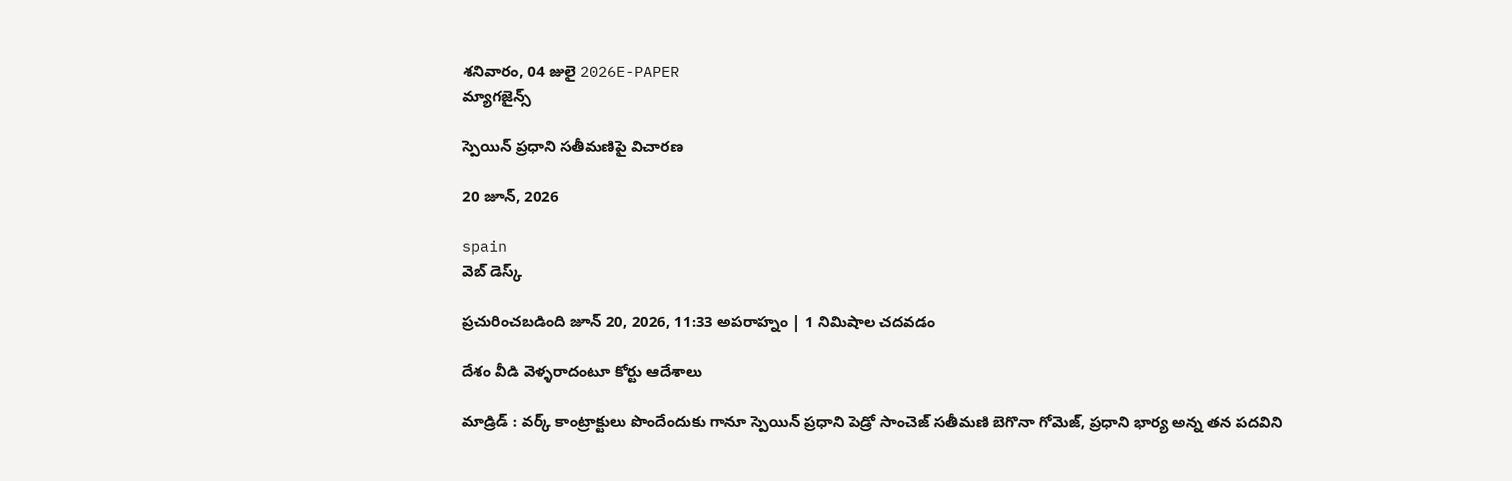శనివారం, 04 జులై 2026E-PAPER
మ్యాగజైన్స్

స్పెయిన్‌ ప్రధాని సతీమణిపై విచారణ

20 జూన్, 2026

spain
వెబ్ డెస్క్

ప్రచురించబడింది జూన్ 20, 2026, 11:33 అపరాహ్నం | 1 నిమిషాల చదవడం

దేశం వీడి వెళ్ళరాదంటూ కోర్టు ఆదేశాలు

మాడ్రిడ్‌ : వర్క్‌ ‌కాంట్రాక్టులు పొందేందుకు గానూ స్పెయిన్‌ ‌ప్రధాని పెడ్రో సాంచెజ్‌ ‌సతీమణి బెగొనా గోమెజ్‌, ప్రధాని భార్య అన్న తన పదవిని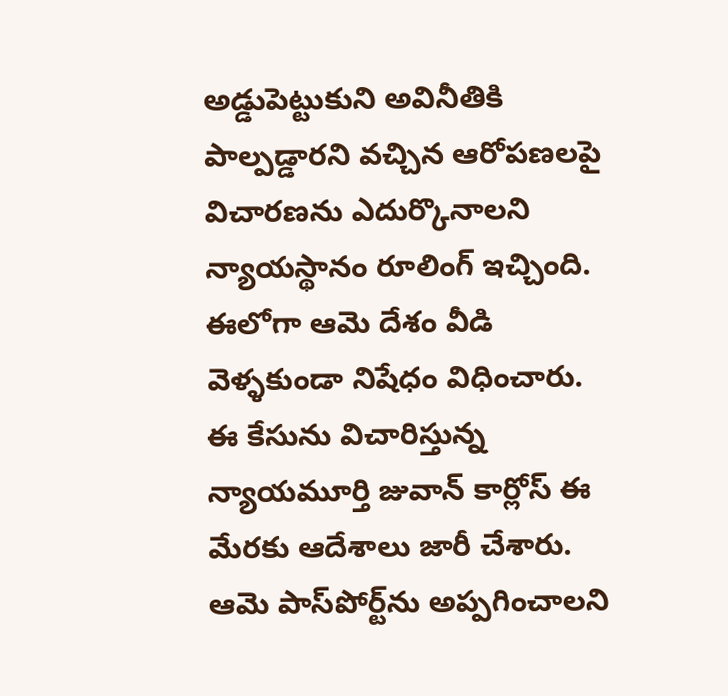అడ్డుపెట్టుకుని అవినీతికి పాల్పడ్డారని వచ్చిన ఆరోపణలపై విచారణను ఎదుర్కొనాలని న్యాయస్థానం రూలింగ్‌ ఇచ్చింది. ఈలోగా ఆమె దేశం వీడి వెళ్ళకుండా నిషేధం విధించారు. ఈ కేసును విచారిస్తున్న న్యాయమూర్తి జువాన్‌ ‌కార్లోస్‌ ఈ మేరకు ఆదేశాలు జారీ చేశారు. ఆమె పాస్‌‌పోర్ట్‌‌ను అప్పగించాలని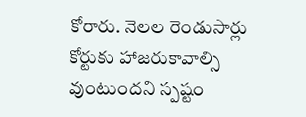కోరారు. నెలల రెండుసార్లు కోర్టుకు హాజరుకావాల్సి వుంటుందని స్పష్టం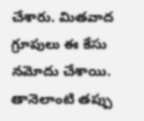చేశారు. మితవాద గ్రూపులు ఈ కేసు నమోదు చేశాయి. తానెలాంటి తప్పు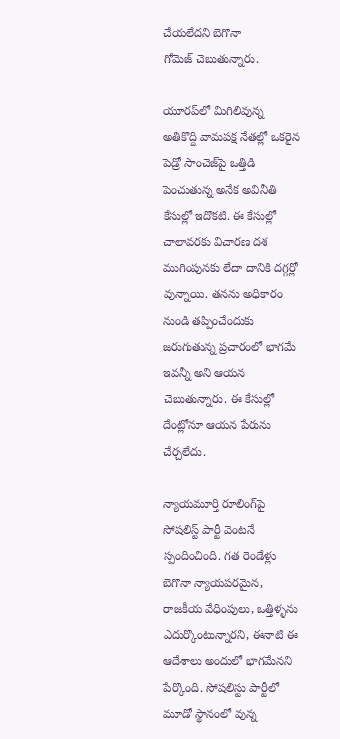చేయలేదని బెగొనా గోమెజ్‌ ‌చెబుతున్నారు.

యూరప్‌‌లో మిగిలివున్న అతికొద్ది వామపక్ష నేతల్లో ఒకరైన పెడ్రో సాంచెజ్‌‌పై ఒత్తిడి పెంచుతున్న అనేక అవినీతి కేసుల్లో ఇదొకటి. ఈ కేసుల్లో చాలావరకు విచారణ దశ ముగింపునకు లేదా దానికి దగ్గర్లో వున్నాయి. తనను అధికారం నుండి తప్పించేందుకు జరుగుతున్న ప్రచారంలో భాగమే ఇవన్నీ అని ఆయన చెబుతున్నారు. ఈ కేసుల్లో దేంట్లోనూ ఆయన పేరును చేర్చలేదు.

న్యాయమూర్తి రూలింగ్‌‌పై సోషలిస్ట్‌ ‌పార్టీ వెంటనే స్పందించింది. గత రెండేళ్లు బెగొనా న్యాయపరమైన, రాజకీయ వేధింపులు, ఒత్తిళ్ళను ఎదుర్కొంటున్నారని, ఈనాటి ఈ ఆదేశాలు అందులో భాగమేనని పేర్కొంది. సోషలిస్టు పార్టీలో మూడో స్థానంలో వున్న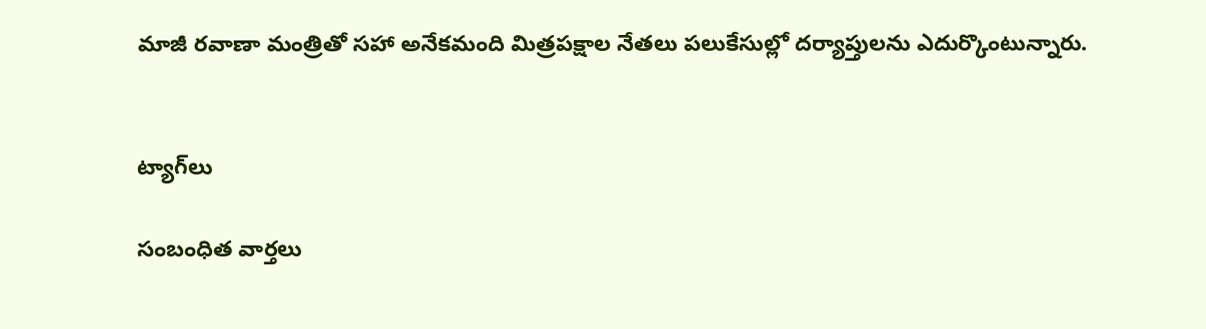మాజీ రవాణా మంత్రితో సహా అనేకమంది మిత్రపక్షాల నేతలు పలుకేసుల్లో దర్యాప్తులను ఎదుర్కొంటున్నారు.


ట్యాగ్‌లు

సంబంధిత వార్తలు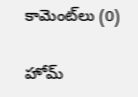కామెంట్‌లు (0)

హోమ్